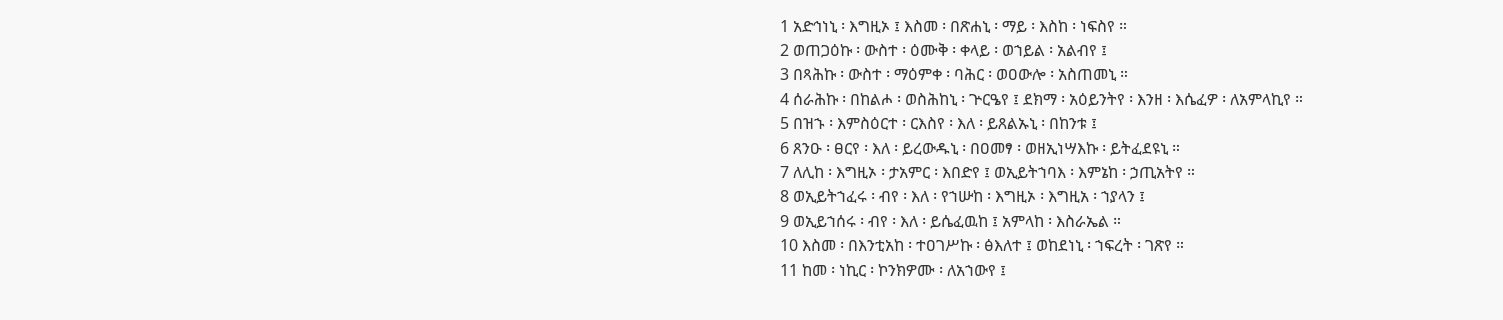1 አድኅነኒ ፡ እግዚኦ ፤ እስመ ፡ በጽሐኒ ፡ ማይ ፡ እስከ ፡ ነፍስየ ።
2 ወጠጋዕኩ ፡ ውስተ ፡ ዕሙቅ ፡ ቀላይ ፡ ወኀይል ፡ አልብየ ፤
3 በጻሕኩ ፡ ውስተ ፡ ማዕምቀ ፡ ባሕር ፡ ወዐውሎ ፡ አስጠመኒ ።
4 ሰራሕኩ ፡ በከልሖ ፡ ወስሕከኒ ፡ ጕርዔየ ፤ ደክማ ፡ አዕይንትየ ፡ እንዘ ፡ እሴፈዎ ፡ ለአምላኪየ ።
5 በዝኁ ፡ እምስዕርተ ፡ ርእስየ ፡ እለ ፡ ይጸልኡኒ ፡ በከንቱ ፤
6 ጸንዑ ፡ ፀርየ ፡ እለ ፡ ይረውዱኒ ፡ በዐመፃ ፡ ወዘኢነሣእኩ ፡ ይትፈደዩኒ ።
7 ለሊከ ፡ እግዚኦ ፡ ታአምር ፡ እበድየ ፤ ወኢይትኀባእ ፡ እምኔከ ፡ ኃጢአትየ ።
8 ወኢይትኀፈሩ ፡ ብየ ፡ እለ ፡ የኀሡከ ፡ እግዚኦ ፡ እግዚአ ፡ ኀያላን ፤
9 ወኢይኀሰሩ ፡ ብየ ፡ እለ ፡ ይሴፈዉከ ፤ አምላከ ፡ እስራኤል ።
10 እስመ ፡ በእንቲአከ ፡ ተዐገሥኩ ፡ ፅእለተ ፤ ወከደነኒ ፡ ኀፍረት ፡ ገጽየ ።
11 ከመ ፡ ነኪር ፡ ኮንክዎሙ ፡ ለአኀውየ ፤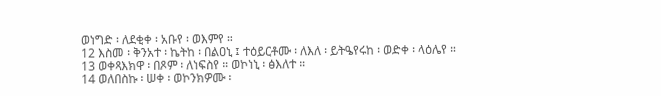ወነግድ ፡ ለደቂቀ ፡ አቡየ ፡ ወእምየ ።
12 እስመ ፡ ቅንአተ ፡ ኬትከ ፡ በልዐኒ ፤ ተዕይርቶሙ ፡ ለእለ ፡ ይትዔየሩከ ፡ ወድቀ ፡ ላዕሌየ ።
13 ወቀጻእክዋ ፡ በጾም ፡ ለነፍስየ ። ወኮነኒ ፡ ፅእለተ ።
14 ወለበስኩ ፡ ሠቀ ፡ ወኮንክዎሙ ፡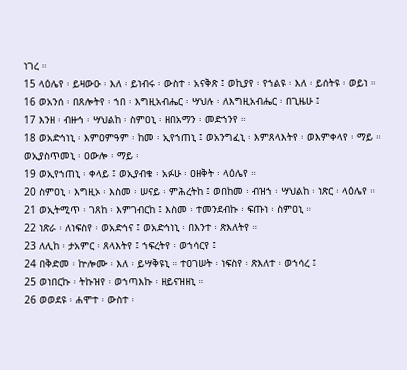ነገረ ።
15 ላዕሌየ ፡ ይዛውዑ ፡ እለ ፡ ይነብሩ ፡ ውስተ ፡ አናቅጽ ፤ ወኪያየ ፡ የኀልዩ ፡ እለ ፡ ይሰትዩ ፡ ወይነ ።
16 ወአንሰ ፡ በጸሎትየ ፡ ኀበ ፡ እግዚአብሔር ፡ ሣህሉ ፡ ለእግዚአብሔር ፡ በጊዜሁ ፤
17 እንዘ ፡ ብዙኅ ፡ ሣህልከ ፡ ስምዐኒ ፡ ዘበአማን ፡ መድኀንየ ።
18 ወአድኅነኒ ፡ እምዐምዓም ፡ ከመ ፡ ኢየኀጠኒ ፤ ወአንግፈኒ ፡ እምጸላእትየ ፡ ወእምቀላየ ፡ ማይ ። ወኢያስጥመኒ ፡ ዐውሎ ፡ ማይ ፡
19 ወኢየኀጠኒ ፡ ቀላይ ፤ ወኢያብቁ ፡ አፉሁ ፡ ዐዘቅት ፡ ላዕሌየ ።
20 ስምዐኒ ፡ እግዚኦ ፡ እስመ ፡ ሠናይ ፡ ምሕረትከ ፤ ወበከመ ፡ ብዝኀ ፡ ሣህልከ ፡ ነጽር ፡ ላዕሌየ ።
21 ወኢትሚጥ ፡ ገጸከ ፡ እምገብርከ ፤ እስመ ፡ ተመንደብኩ ፡ ፍጡነ ፡ ስምዐኒ ።
22 ነጽራ ፡ ለነፍስየ ፡ ወአድኅና ፤ ወአድኅነኒ ፡ በእንተ ፡ ጽእለትየ ።
23 ለሊከ ፡ ታአምር ፡ ጸላእትየ ፤ ኀፍረትየ ፡ ወኀሳርየ ፤
24 በቅድመ ፡ ኵሎሙ ፡ እለ ፡ ይሣቅዩኒ ። ተዐገሠት ፡ ነፍስየ ፡ ጽእለተ ፡ ወኀሳረ ፤
25 ወነበርኩ ፡ ትኩዝየ ፡ ወኀጣእኩ ፡ ዘይናዝዘኒ ።
26 ወወደዩ ፡ ሐሞተ ፡ ውስተ ፡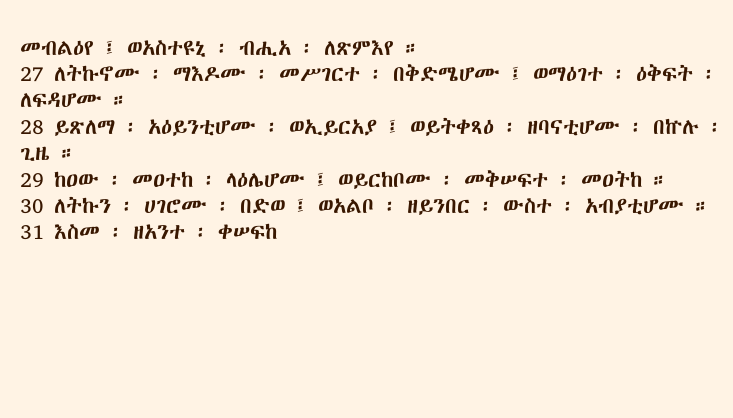መብልዕየ ፤ ወአስተዩኒ ፡ ብሒአ ፡ ለጽምእየ ።
27 ለትኩኖሙ ፡ ማእዶሙ ፡ መሥገርተ ፡ በቅድሜሆሙ ፤ ወማዕገተ ፡ ዕቅፍት ፡ ለፍዳሆሙ ።
28 ይጽለማ ፡ አዕይንቲሆሙ ፡ ወኢይርአያ ፤ ወይትቀጻዕ ፡ ዘባናቲሆሙ ፡ በኵሉ ፡ ጊዜ ።
29 ከዐው ፡ መዐተከ ፡ ላዕሌሆሙ ፤ ወይርከቦሙ ፡ መቅሠፍተ ፡ መዐትከ ።
30 ለትኩን ፡ ሀገሮሙ ፡ በድወ ፤ ወአልቦ ፡ ዘይንበር ፡ ውስተ ፡ አብያቲሆሙ ።
31 እስመ ፡ ዘአንተ ፡ ቀሠፍከ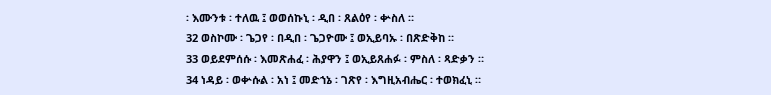፡ እሙንቱ ፡ ተለዉ ፤ ወወሰኩኒ ፡ ዲበ ፡ ጸልዕየ ፡ ቍስለ ።
32 ወስኮሙ ፡ ጌጋየ ፡ በዲበ ፡ ጌጋዮሙ ፤ ወኢይባኡ ፡ በጽድቅከ ።
33 ወይደምሰሱ ፡ እመጽሐፈ ፡ ሕያዋን ፤ ወኢይጸሐፉ ፡ ምስለ ፡ ጻድቃን ።
34 ነዳይ ፡ ወቍሱል ፡ አነ ፤ መድኀኔ ፡ ገጽየ ፡ እግዚአብሔር ፡ ተወክፈኒ ።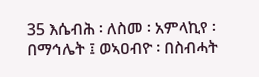35 እሴብሕ ፡ ለስመ ፡ አምላኪየ ፡ በማኅሌት ፤ ወኣዐብዮ ፡ በስብሓት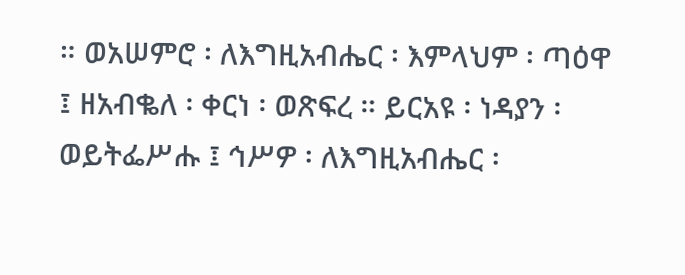። ወአሠምሮ ፡ ለእግዚአብሔር ፡ እምላህም ፡ ጣዕዋ ፤ ዘአብቈለ ፡ ቀርነ ፡ ወጽፍረ ። ይርአዩ ፡ ነዳያን ፡ ወይትፌሥሑ ፤ ኅሥዎ ፡ ለእግዚአብሔር ፡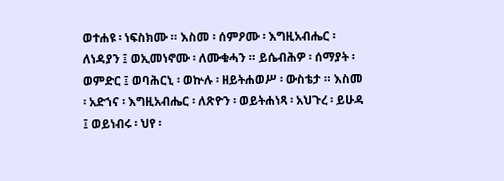ወተሐዩ ፡ ነፍስክሙ ። እስመ ፡ ሰምዖሙ ፡ እግዚአብሔር ፡ ለነዳያን ፤ ወኢመነኖሙ ፡ ለሙቁሓን ። ይሴብሕዎ ፡ ሰማያት ፡ ወምድር ፤ ወባሕርኒ ፡ ወኵሉ ፡ ዘይትሐወሥ ፡ ውስቴታ ። እስመ ፡ አድኀና ፡ እግዚአብሔር ፡ ለጽዮን ፡ ወይትሐነጻ ፡ አህጉረ ፡ ይሁዳ ፤ ወይነብሩ ፡ ህየ ፡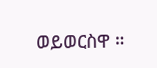ወይወርስዋ ።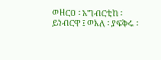ወዘርዐ ፡ አግብርቲከ ፡ ይነብርዋ ፤ ወእለ ፡ ያፍቅሩ ፡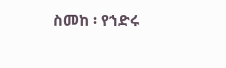ስመከ ፡ የኀድሩ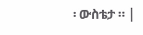፡ ውስቴታ ። |